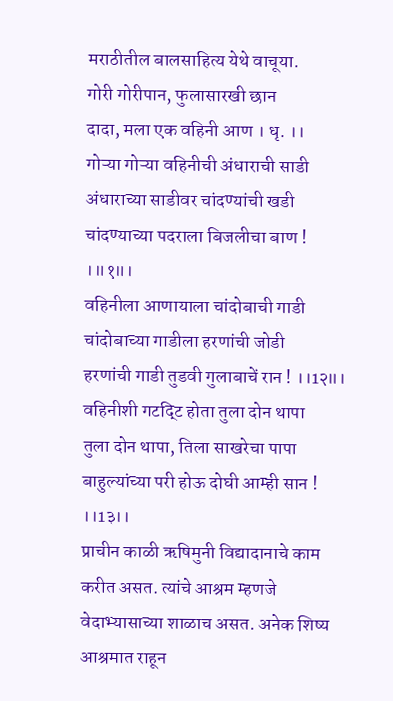मराठीतील बालसाहित्य येथे वाचूया.
गोरी गोरीपान, फुलासारखी छान
दादा, मला एक वहिनी आण । धृ. ।।
गोऱ्या गोऱ्या वहिनीची अंधाराची साडी
अंधाराच्या साडीवर चांदण्यांची खडी
चांदण्याच्या पदराला बिजलीचा बाण ! ।॥१॥।
वहिनीला आणायाला चांदोबाची गाडी
चांदोबाच्या गाडीला हरणांची जोडी
हरणांची गाडी तुडवी गुलाबाचें रान ! ।।1२॥।
वहिनीशी गटद्टि होता तुला दोन थापा
तुला दोन थापा, तिला साखरेचा पापा
बाहुल्यांच्या परी होऊ दोघी आम्ही सान ! ।।1३।।
प्राचीन काळी ऋषिमुनी विद्यादानाचे काम करीत असत. त्यांचे आश्रम म्हणजे वेदाभ्यासाच्या शाळाच असत. अनेक शिष्य आश्रमात राहून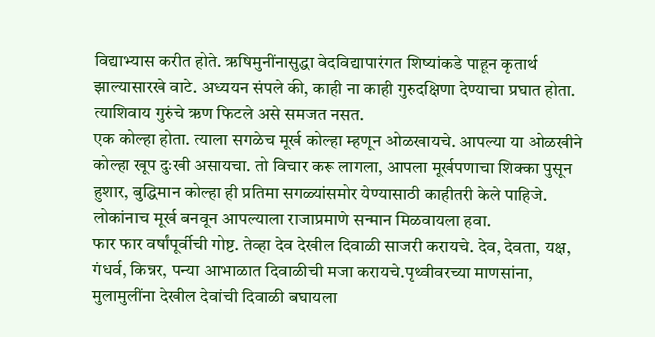विद्याभ्यास करीत होते. ऋषिमुनींनासुद्धा वेदविद्यापारंगत शिष्यांकडे पाहून कृतार्थ झाल्यासारखे वाटे. अध्ययन संपले की, काही ना काही गुरुदक्षिणा देण्याचा प्रघात होता. त्याशिवाय गुरुंचे ऋण फिटले असे समजत नसत.
एक कोल्हा होता. त्याला सगळेच मूर्ख कोल्हा म्हणून ओळखायचे. आपल्या या ओळखीने कोल्हा खूप दुःखी असायचा. तो विचार करू लागला, आपला मूर्खपणाचा शिक्का पुसून हुशार, बुद्धिमान कोल्हा ही प्रतिमा सगळ्यांसमोर येण्यासाठी काहीतरी केले पाहिजे. लोकांनाच मूर्ख बनवून आपल्याला राजाप्रमाणे सन्मान मिळवायला हवा.
फार फार वर्षांपूर्वीची गोष्ट. तेव्हा देव देखील दिवाळी साजरी करायचे. देव, देवता, यक्ष, गंधर्व, किन्नर, पन्या आभाळात दिवाळीची मजा करायचे.पृथ्वीवरच्या माणसांना, मुलामुलींना देखील देवांची दिवाळी बघायला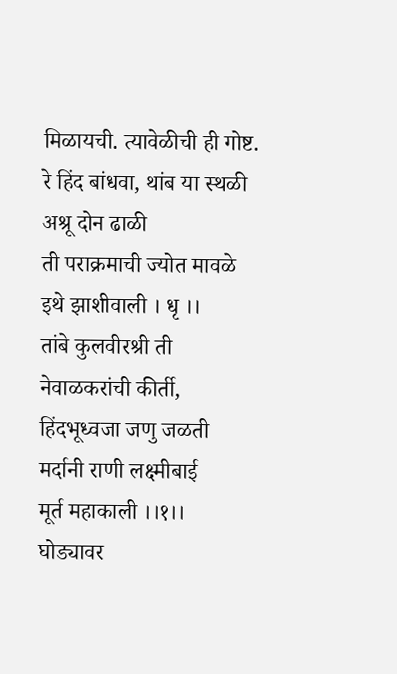मिळायची. त्यावेळीची ही गोष्ट.
रे हिंद बांधवा, थांब या स्थळी
अश्रू दोन ढाळी
ती पराक्रमाची ज्योत मावळे
इथे झाशीवाली । धृ ।।
तांबे कुलवीरश्री ती
नेवाळकरांची कीर्ती,
हिंदभूध्वजा जणु जळती
मर्दानी राणी लक्ष्मीबाई
मूर्त महाकाली ।।१।।
घोड्यावर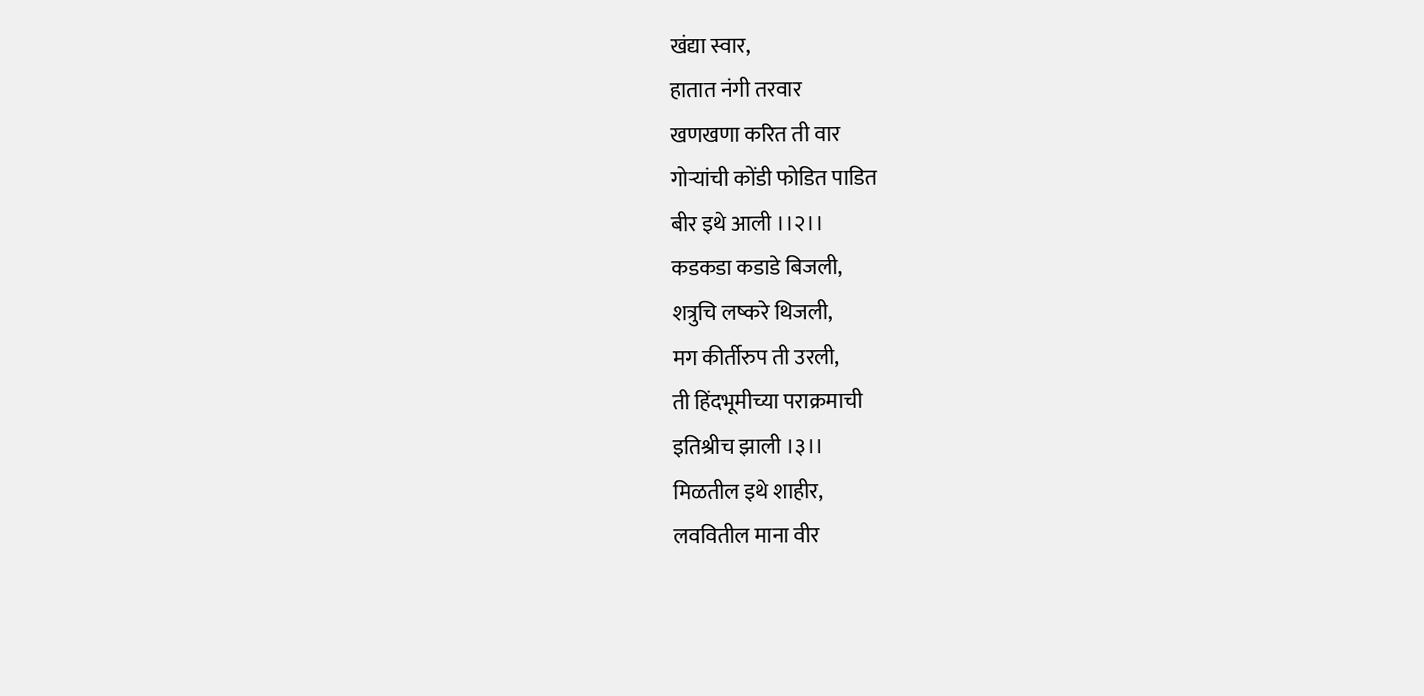खंद्या स्वार,
हातात नंगी तरवार
खणखणा करित ती वार
गोऱ्यांची कोंडी फोडित पाडित
बीर इथे आली ।।२।।
कडकडा कडाडे बिजली,
शत्रुचि लष्करे थिजली,
मग कीर्तीरुप ती उरली,
ती हिंदभूमीच्या पराक्रमाची
इतिश्रीच झाली ।३।।
मिळतील इथे शाहीर,
लववितील माना वीर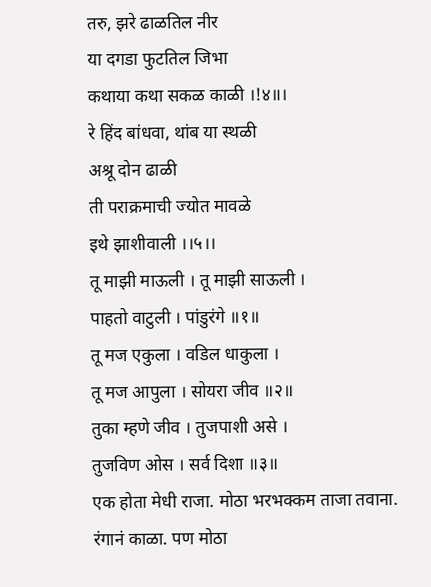तरु, झरे ढाळतिल नीर
या दगडा फुटतिल जिभा
कथाया कथा सकळ काळी ।!४॥।
रे हिंद बांधवा, थांब या स्थळी
अश्रू दोन ढाळी
ती पराक्रमाची ज्योत मावळे
इथे झाशीवाली ।।५।।
तू माझी माऊली । तू माझी साऊली ।
पाहतो वाटुली । पांडुरंगे ॥१॥
तू मज एकुला । वडिल धाकुला ।
तू मज आपुला । सोयरा जीव ॥२॥
तुका म्हणे जीव । तुजपाशी असे ।
तुजविण ओस । सर्व दिशा ॥३॥
एक होता मेधी राजा. मोठा भरभक्कम ताजा तवाना. रंगानं काळा. पण मोठा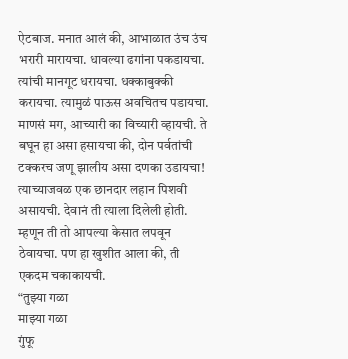ऐटबाज. मनात आलं की, आभाळात उंच उंच भरारी मारायचा. धावल्या ढगांना पकडायचा. त्यांची मानगूट धरायचा. धक्काबुक्की करायचा. त्यामुळं पाऊस अवचितच पडायचा. माणसं मग, आच्यारी का विच्यारी व्हायची. ते बघून हा असा हसायचा की, दोन पर्वतांची टक्करच जणू झालीय असा दणका उडायचा! त्याच्याजवळ एक छानदार लहान पिशवी असायची. देवानं ती त्याला दिलेली होती. म्हणून ती तो आपल्या केसात लपवून ठेवायचा. पण हा खुशीत आला की, ती एकदम चकाकायची.
“तुझ्या गळा
माझ्या गळा
गुंफू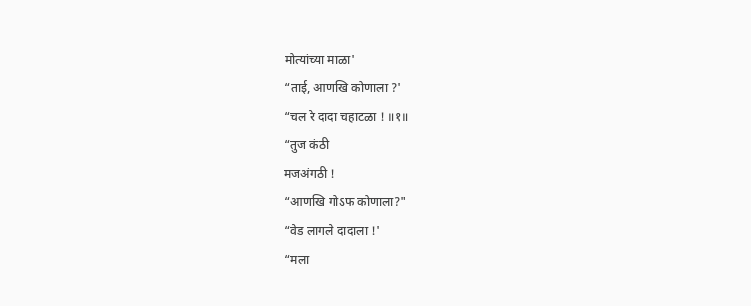मोत्यांच्या माळा'
“ताई, आणखि कोणाला ?'
“चल रे दादा चहाटळा ! ॥१॥
“तुज कंठी
मजअंगठी !
“आणखि गोऽफ कोणाला?"
“वेड लागले दादाला !'
“मला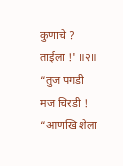कुणाचे ? ताईला !' ॥२॥
“तुज पगडी
मज चिरडी !
“आणखि शेला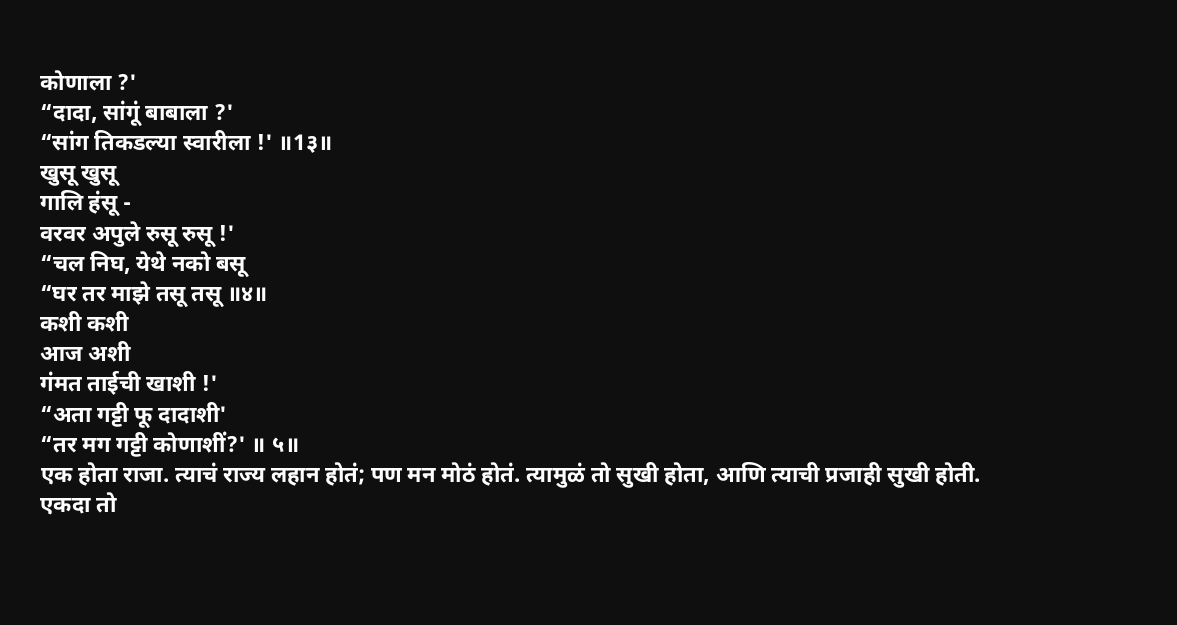कोणाला ?'
“दादा, सांगूं बाबाला ?'
“सांग तिकडल्या स्वारीला !' ॥1३॥
खुसू खुसू
गालि हंसू -
वरवर अपुले रुसू रुसू !'
“चल निघ, येथे नको बसू
“घर तर माझे तसू तसू ॥४॥
कशी कशी
आज अशी
गंमत ताईची खाशी !'
“अता गट्टी फू दादाशी'
“तर मग गट्टी कोणाशीं?' ॥ ५॥
एक होता राजा. त्याचं राज्य लहान होतं; पण मन मोठं होतं. त्यामुळं तो सुखी होता, आणि त्याची प्रजाही सुखी होती.
एकदा तो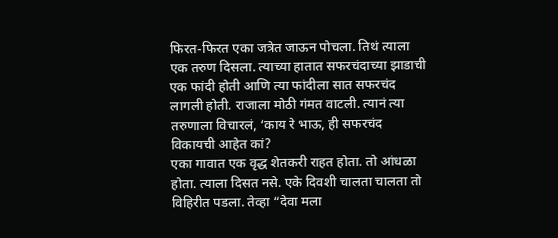फिरत-फिरत एका जत्रेत जाऊन पोचला. तिथं त्याला एक तरुण दिसला. त्याच्या हातात सफरचंदाच्या झाडाची एक फांदी होती आणि त्या फांदीला सात सफरचंद लागली होती. राजाला मोठी गंमत वाटली. त्यानं त्या तरुणाला विचारलं, ‘काय रे भाऊ, ही सफरचंद विकायची आहेत कां?
एका गावात एक वृद्ध शेतकरी राहत होता. तो आंधळा होता. त्याला दिसत नसे. एके दिवशी चालता चालता तो विहिरीत पडला. तेव्हा “देवा मला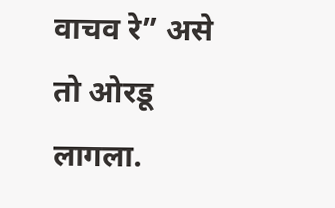वाचव रे” असे तो ओरडू लागला.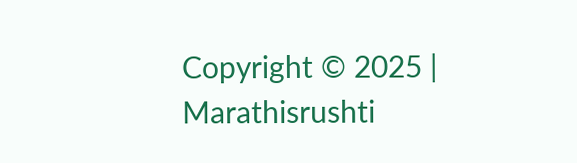Copyright © 2025 | Marathisrushti